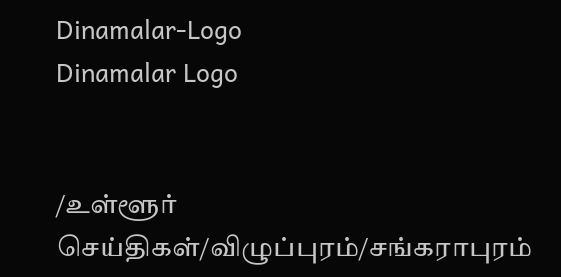Dinamalar-Logo
Dinamalar Logo


/உள்ளூர் செய்திகள்/விழுப்புரம்/சங்கராபுரம்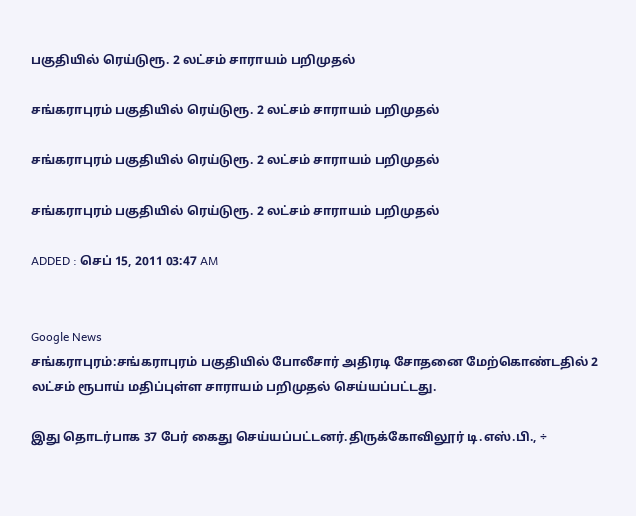பகுதியில் ரெய்டுரூ. 2 லட்சம் சாராயம் பறிமுதல்

சங்கராபுரம் பகுதியில் ரெய்டுரூ. 2 லட்சம் சாராயம் பறிமுதல்

சங்கராபுரம் பகுதியில் ரெய்டுரூ. 2 லட்சம் சாராயம் பறிமுதல்

சங்கராபுரம் பகுதியில் ரெய்டுரூ. 2 லட்சம் சாராயம் பறிமுதல்

ADDED : செப் 15, 2011 03:47 AM


Google News
சங்கராபுரம்:சங்கராபுரம் பகுதியில் போலீசார் அதிரடி சோதனை மேற்கொண்டதில் 2 லட்சம் ரூபாய் மதிப்புள்ள சாராயம் பறிமுதல் செய்யப்பட்டது.

இது தொடர்பாக 37 பேர் கைது செய்யப்பட்டனர்.திருக்கோவிலூர் டி.எஸ்.பி., ÷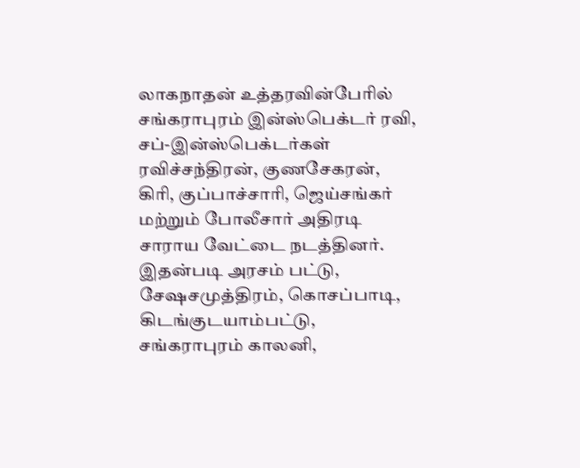லாகநாதன் உத்தரவின்பேரில் சங்கராபுரம் இன்ஸ்பெக்டர் ரவி, சப்-இன்ஸ்பெக்டர்கள் ரவிச்சந்திரன், குணசேகரன், கிரி, குப்பாச்சாரி, ஜெய்சங்கர் மற்றும் போலீசார் அதிரடி சாராய வேட்டை நடத்தினர். இதன்படி அரசம் பட்டு, சேஷசமுத்திரம், கொசப்பாடி, கிடங்குடயாம்பட்டு, சங்கராபுரம் காலனி,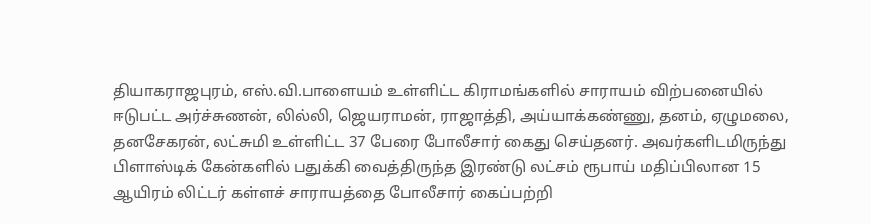தியாகராஜபுரம், எஸ்.வி.பாளையம் உள்ளிட்ட கிராமங்களில் சாராயம் விற்பனையில் ஈடுபட்ட அர்ச்சுணன், லில்லி, ஜெயராமன், ராஜாத்தி, அய்யாக்கண்ணு, தனம், ஏழுமலை, தனசேகரன், லட்சுமி உள்ளிட்ட 37 பேரை போலீசார் கைது செய்தனர். அவர்களிடமிருந்து பிளாஸ்டிக் கேன்களில் பதுக்கி வைத்திருந்த இரண்டு லட்சம் ரூபாய் மதிப்பிலான 15 ஆயிரம் லிட்டர் கள்ளச் சாராயத்தை போலீசார் கைப்பற்றி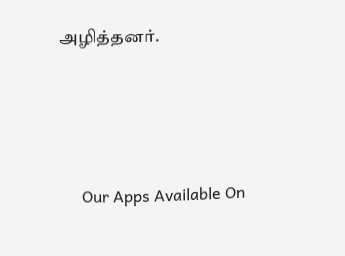அழித்தனர்.





      Our Apps Available On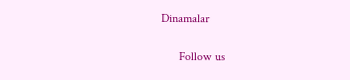Dinamalar

      Follow us